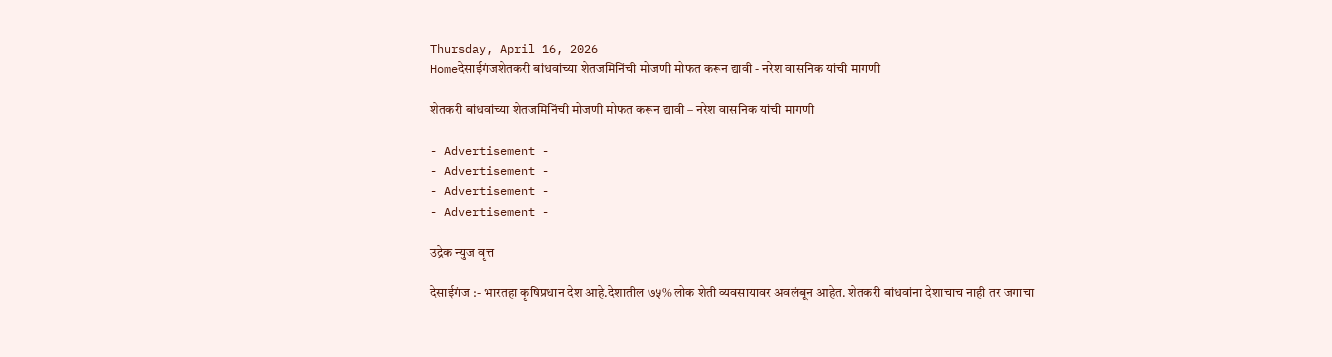Thursday, April 16, 2026
Homeदेसाईगंजशेतकरी बांधवांच्या शेतजमिनिंची मोजणी मोफत करून द्यावी - नरेश वासनिक यांची मागणी

शेतकरी बांधवांच्या शेतजमिनिंची मोजणी मोफत करून द्यावी – नरेश वासनिक यांची मागणी

- Advertisement -
- Advertisement -
- Advertisement -
- Advertisement -

उद्रेक न्युज वृत्त

देसाईगंज :- भारतहा कृषिप्रधान देश आहे.देशातील ७५% लोक शेती व्यवसायावर अवलंबून आहेत. शेतकरी बांधवांना देशाचाच नाही तर जगाचा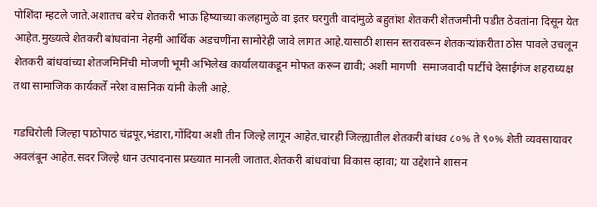पोशिंदा म्हटले जाते.अशातच बरेच शेतकरी भाऊ हिष्याच्या कलहामुळे वा इतर घरगुती वादांमुळे बहुतांश शेतकरी शेतजमीनी पडीत ठेवतांना दिसून येत आहेत.मुख्यत्वे शेतकरी बांधवांना नेहमी आर्थिक अडचणींना सामोरेही जावे लागत आहे.यासाठी शासन स्तरावरून शेतकऱ्यांकरीता ठोस पावले उचलून शेतकरी बांधवांच्या शेतजमिनिंची मोजणी भूमी अभिलेख कार्यालयाकडून मोफत करून द्यावी; अशी मागणी  समाजवादी पार्टीचे देसाईगंज शहराध्यक्ष तथा सामाजिक कार्यकर्ते नरेश वासनिक यांनी केली आहे.

गडचिरोली जिल्हा पाठोपाठ चंद्रपूर,भंडारा,गोंदिया अशी तीन जिल्हे लागून आहेत.चारही जिल्ह्यातील शेतकरी बांधव ८०% ते ९०% शेती व्यवसायावर अवलंबून आहेत.सदर जिल्हे धान उत्पादनास प्रख्यात मानली जातात.शेतकरी बांधवांचा विकास व्हावा; या उद्देशाने शासन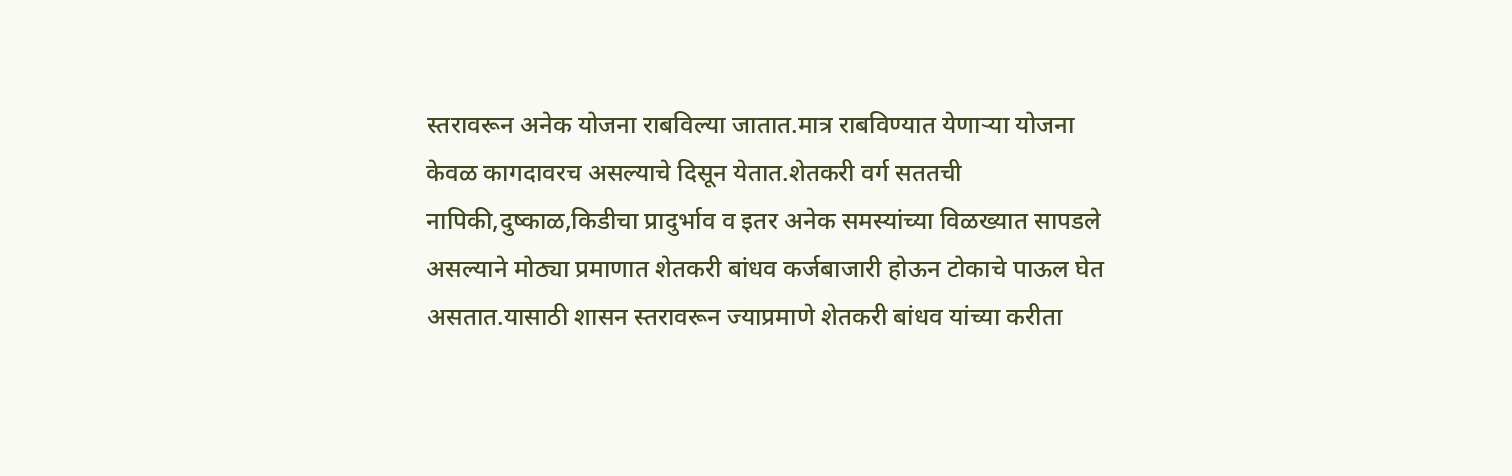स्तरावरून अनेक योजना राबविल्या जातात.मात्र राबविण्यात येणाऱ्या योजना केवळ कागदावरच असल्याचे दिसून येतात.शेतकरी वर्ग सततची नापिकी,दुष्काळ,किडीचा प्रादुर्भाव व इतर अनेक समस्यांच्या विळख्यात सापडले असल्याने मोठ्या प्रमाणात शेतकरी बांधव कर्जबाजारी होऊन टोकाचे पाऊल घेत असतात.यासाठी शासन स्तरावरून ज्याप्रमाणे शेतकरी बांधव यांच्या करीता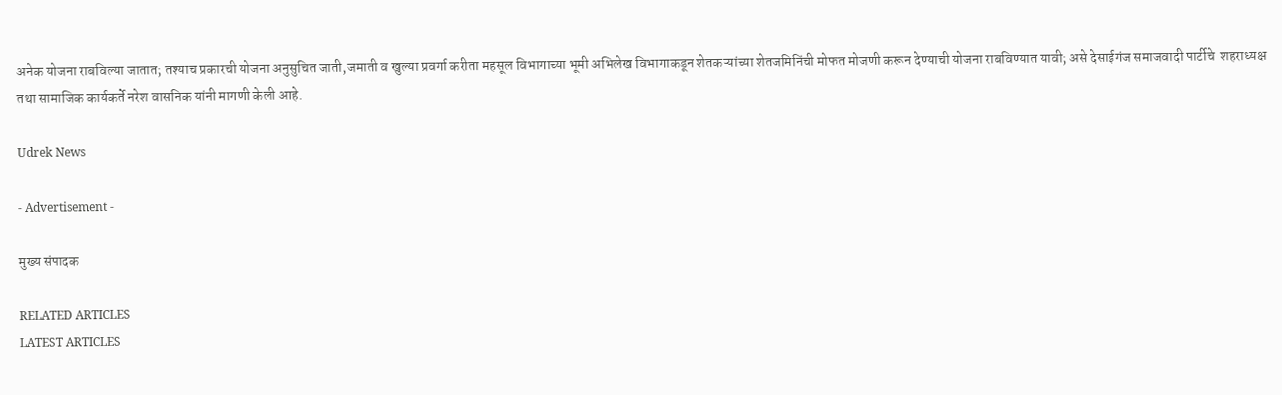अनेक योजना राबविल्या जातात; तश्याच प्रकारची योजना अनुसुचित जाती,जमाती व खुल्या प्रवर्गा करीता महसूल विभागाच्या भूमी अभिलेख विभागाकडून शेतकऱ्यांच्या शेतजमिनिंची मोफत मोजणी करून देण्याची योजना राबविण्यात यावी; असे देसाईगंज समाजवादी पार्टीचे  शहराध्यक्ष तथा सामाजिक कार्यकर्ते नरेश वासनिक यांनी मागणी केली आहे.

Udrek News

- Advertisement -

मुख्य संपादक

RELATED ARTICLES
LATEST ARTICLES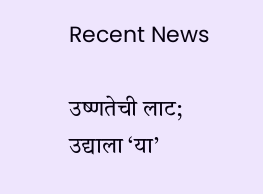Recent News

उष्णतेची लाट; उद्याला ‘या’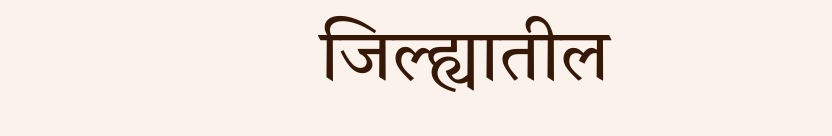जिल्ह्यातील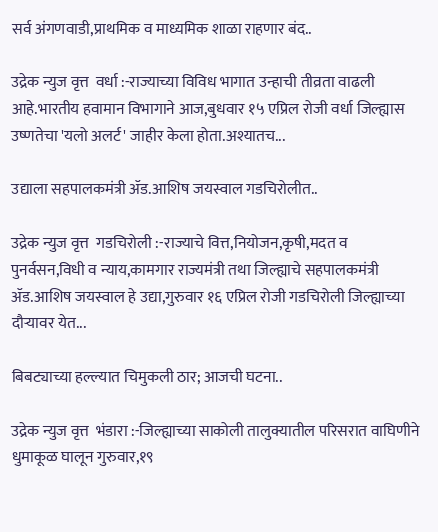सर्व अंगणवाडी,प्राथमिक व माध्यमिक शाळा राहणार बंद..

उद्रेक न्युज वृत्त  वर्धा :-राज्याच्या विविध भागात उन्हाची तीव्रता वाढली आहे.भारतीय हवामान विभागाने आज,बुधवार १५ एप्रिल रोजी वर्धा जिल्ह्यास उष्णतेचा 'यलो अलर्ट' जाहीर केला होता.अश्यातच...

उद्याला सहपालकमंत्री ॲड.आशिष जयस्वाल गडचिरोलीत..

उद्रेक न्युज वृत्त  गडचिरोली :-राज्याचे वित्त,नियोजन,कृषी,मदत व पुनर्वसन,विधी व न्याय,कामगार राज्यमंत्री तथा जिल्ह्याचे सहपालकमंत्री ॲड.आशिष जयस्वाल हे उद्या,गुरुवार १६ एप्रिल रोजी गडचिरोली जिल्ह्याच्या दौऱ्यावर येत...

बिबट्याच्या हल्ल्यात चिमुकली ठार; आजची घटना..

उद्रेक न्युज वृत्त  भंडारा :-जिल्ह्याच्या साकोली तालुक्यातील परिसरात वाघिणीने धुमाकूळ घालून गुरुवार,१९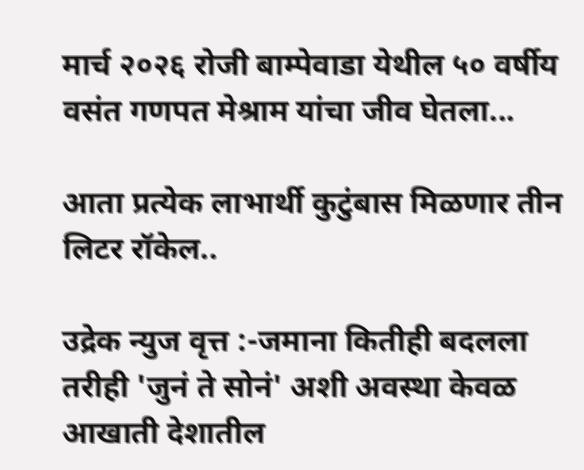मार्च २०२६ रोजी बाम्पेवाडा येथील ५० वर्षीय वसंत गणपत मेश्राम यांचा जीव घेतला...

आता प्रत्येक लाभार्थी कुटुंबास मिळणार तीन लिटर रॉकेल..

उद्रेक न्युज वृत्त :-जमाना कितीही बदलला तरीही 'जुनं ते सोनं' अशी अवस्था केवळ आखाती देशातील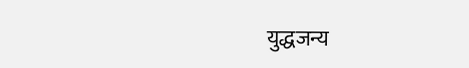युद्धजन्य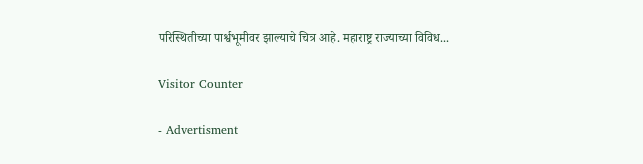परिस्थितीच्या पार्श्वभूमीवर झाल्याचे चित्र आहे. महाराष्ट्र राज्याच्या विविध...

Visitor Counter

- Advertisment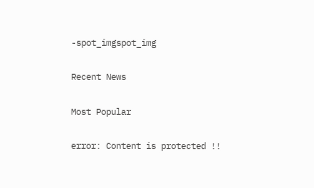-spot_imgspot_img

Recent News

Most Popular

error: Content is protected !!